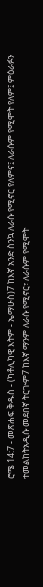ሮሜ 14:7 - መጽሐፍ ቅዱስ - (ካቶሊካዊ እትም - ኤማሁስ)7 ከእኛ አንድ ስንኳ ለራሱ የሚኖር የለምና፤ ለራሱም የሚሞት የለም፤ ምዕራፉን ተመልከትአዲሱ መደበኛ ትርጒም7 ከእኛ ማንም ለራሱ የሚኖር፣ ለራሱም የሚሞት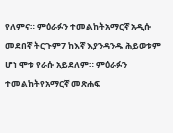የለምና። ምዕራፉን ተመልከትአማርኛ አዲሱ መደበኛ ትርጉም7 ከእኛ እያንዳንዱ ሕይወቱም ሆነ ሞቱ የራሱ አይደለም። ምዕራፉን ተመልከትየአማርኛ መጽሐፍ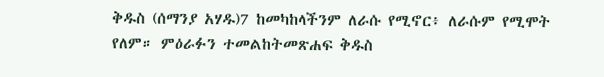ቅዱስ (ሰማንያ አሃዱ)7 ከመካከላችንም ለራሱ የሚኖር፥ ለራሱም የሚሞት የለም። ምዕራፉን ተመልከትመጽሐፍ ቅዱስ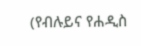(የብሉይና የሐዲስ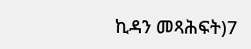ኪዳን መጻሕፍት)7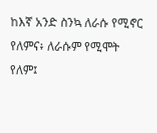ከእኛ አንድ ስንኳ ለራሱ የሚኖር የለምና፥ ለራሱም የሚሞት የለም፤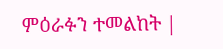ምዕራፉን ተመልከት |